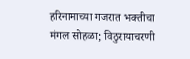हरिनामाच्या गजरात भक्तीचा मंगल सोहळा; विठुरायाचरणी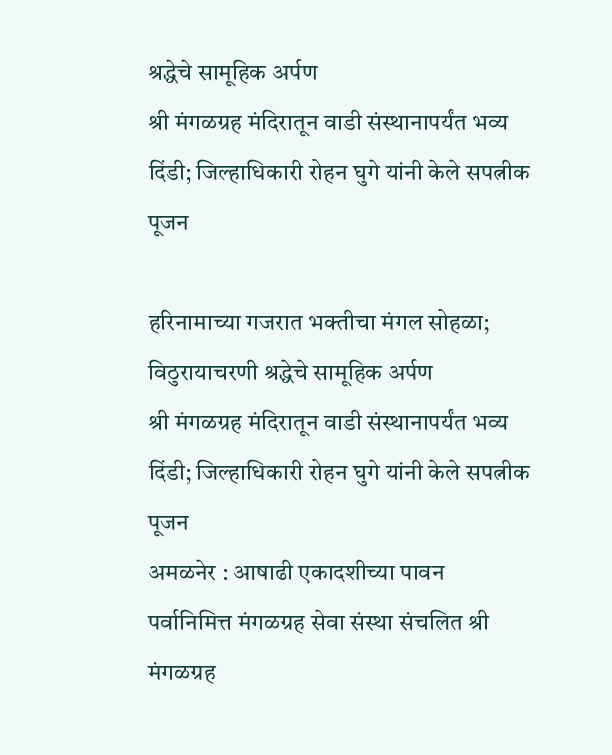श्रद्धेचे सामूहिक अर्पण
श्री मंगळग्रह मंदिरातून वाडी संस्थानापर्यंत भव्य दिंडी; जिल्हाधिकारी रोहन घुगे यांनी केले सपत्नीक पूजन

हरिनामाच्या गजरात भक्तीचा मंगल सोहळा; विठुरायाचरणी श्रद्धेचे सामूहिक अर्पण
श्री मंगळग्रह मंदिरातून वाडी संस्थानापर्यंत भव्य दिंडी; जिल्हाधिकारी रोहन घुगे यांनी केले सपत्नीक पूजन
अमळनेर : आषाढी एकादशीच्या पावन पर्वानिमित्त मंगळग्रह सेवा संस्था संचलित श्री मंगळग्रह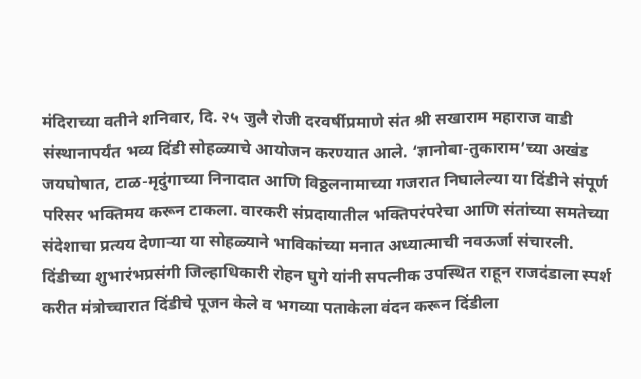मंदिराच्या वतीने शनिवार, दि. २५ जुलै रोजी दरवर्षीप्रमाणे संत श्री सखाराम महाराज वाडी संस्थानापर्यंत भव्य दिंडी सोहळ्याचे आयोजन करण्यात आले. ‘ज्ञानोबा-तुकाराम’च्या अखंड जयघोषात, टाळ-मृदुंगाच्या निनादात आणि विठ्ठलनामाच्या गजरात निघालेल्या या दिंडीने संपूर्ण परिसर भक्तिमय करून टाकला. वारकरी संप्रदायातील भक्तिपरंपरेचा आणि संतांच्या समतेच्या संदेशाचा प्रत्यय देणाऱ्या या सोहळ्याने भाविकांच्या मनात अध्यात्माची नवऊर्जा संचारली.
दिंडीच्या शुभारंभप्रसंगी जिल्हाधिकारी रोहन घुगे यांनी सपत्नीक उपस्थित राहून राजदंडाला स्पर्श करीत मंत्रोच्चारात दिंडीचे पूजन केले व भगव्या पताकेला वंदन करून दिंडीला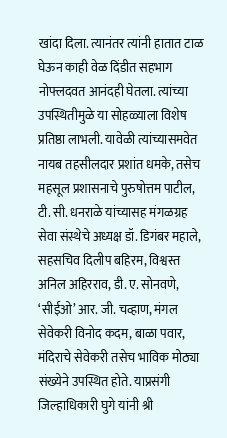खांदा दिला. त्यानंतर त्यांनी हातात टाळ घेऊन काही वेळ दिंडीत सहभाग नोफ्लदवत आनंदही घेतला. त्यांच्या उपस्थितीमुळे या सोहळ्याला विशेष प्रतिष्ठा लाभली. यावेळी त्यांच्यासमवेत नायब तहसीलदार प्रशांत धमके, तसेच महसूल प्रशासनाचे पुरुषोत्तम पाटील, टी. सी. धनराळे यांच्यासह मंगळग्रह सेवा संस्थेचे अध्यक्ष डॉ. डिगंबर महाले, सहसचिव दिलीप बहिरम, विश्वस्त अनिल अहिरराव, डी. ए. सोनवणे, ‘सीईओ’ आर. जी. चव्हाण, मंगल सेवेकरी विनोद कदम, बाळा पवार, मंदिराचे सेवेकरी तसेच भाविक मोठ्या संख्येने उपस्थित होते. याप्रसंगी जिल्हाधिकारी घुगे यांनी श्री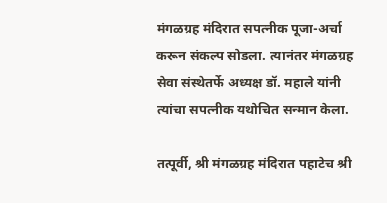मंगळग्रह मंदिरात सपत्नीक पूजा-अर्चा करून संकल्प सोडला. त्यानंतर मंगळग्रह सेवा संस्थेतर्फे अध्यक्ष डॉ. महाले यांनी त्यांचा सपत्नीक यथोचित सन्मान केला.

तत्पूर्वी, श्री मंगळग्रह मंदिरात पहाटेच श्री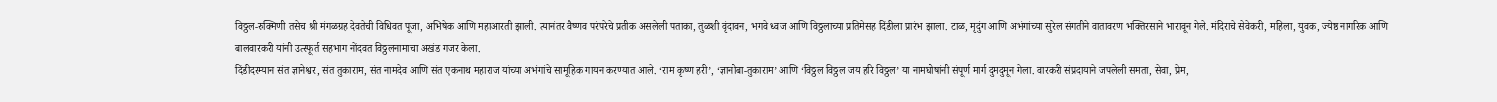विठ्ठल-रुक्मिणी तसेच श्री मंगळग्रह देवतेची विधिवत पूजा, अभिषेक आणि महाआरती झाली. त्यानंतर वैष्णव परंपरेचे प्रतीक असलेली पताका, तुळशी वृंदावन, भगवे ध्वज आणि विठ्ठलाच्या प्रतिमेसह दिंडीला प्रारंभ झाला. टाळ, मृदुंग आणि अभंगांच्या सुरेल संगतीने वातावरण भक्तिरसाने भारावून गेले. मंदिराचे सेवेकरी, महिला, युवक, ज्येष्ठ नागरिक आणि बालवारकरी यांनी उत्स्फूर्त सहभाग नोंदवत विठ्ठलनामाचा अखंड गजर केला.
दिंडीदरम्यान संत ज्ञानेश्वर, संत तुकाराम, संत नामदेव आणि संत एकनाथ महाराज यांच्या अभंगांचे सामूहिक गायन करण्यात आले. ‘राम कृष्ण हरी’, ‘ज्ञानोबा-तुकाराम’ आणि ‘विठ्ठल विठ्ठल जय हरि विठ्ठल’ या नामघोषांनी संपूर्ण मार्ग दुमदुमून गेला. वारकरी संप्रदायाने जपलेली समता, सेवा, प्रेम,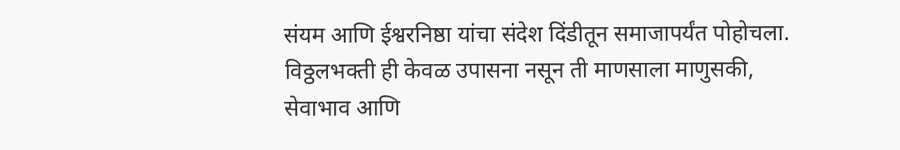संयम आणि ईश्वरनिष्ठा यांचा संदेश दिंडीतून समाजापर्यंत पोहोचला. विठ्ठलभक्ती ही केवळ उपासना नसून ती माणसाला माणुसकी, सेवाभाव आणि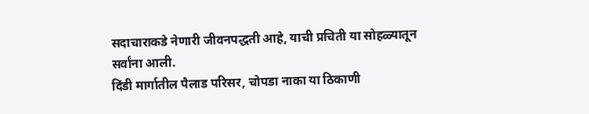सदाचाराकडे नेणारी जीवनपद्धती आहे, याची प्रचिती या सोहळ्यातून सर्वांना आली.
दिंडी मार्गातील पैलाड परिसर, चोपडा नाका या ठिकाणी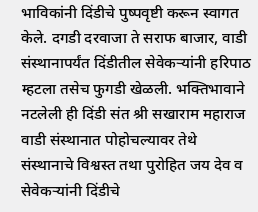भाविकांनी दिंडीचे पुष्पवृष्टी करून स्वागत केले. दगडी दरवाजा ते सराफ बाजार, वाडी संस्थानापर्यंत दिंडीतील सेवेकऱ्यांनी हरिपाठ म्हटला तसेच फुगडी खेळली. भक्तिभावाने नटलेली ही दिंडी संत श्री सखाराम महाराज वाडी संस्थानात पोहोचल्यावर तेथे संस्थानाचे विश्वस्त तथा पुरोहित जय देव व सेवेकऱ्यांनी दिंडीचे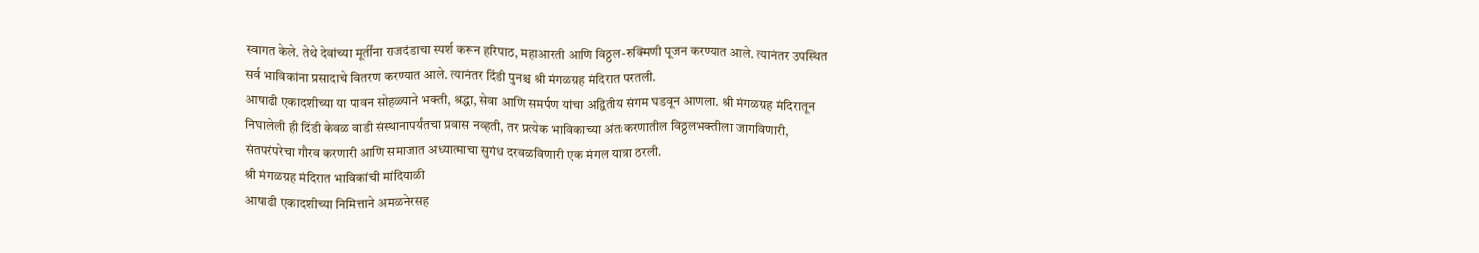स्वागत केले. तेथे देवांच्या मूर्तींना राजदंडाचा स्पर्श करून हरिपाठ, महाआरती आणि विठ्ठल-रुक्मिणी पूजन करण्यात आले. त्यानंतर उपस्थित सर्व भाविकांना प्रसादाचे वितरण करण्यात आले. त्यानंतर दिंडी पुनश्च श्री मंगळग्रह मंदिरात परतली.
आषाढी एकादशीच्या या पावन सोहळ्याने भक्ती, श्रद्धा, सेवा आणि समर्पण यांचा अद्वितीय संगम घडवून आणला. श्री मंगळग्रह मंदिरातून निघालेली ही दिंडी केवळ वाडी संस्थानापर्यंतचा प्रवास नव्हती, तर प्रत्येक भाविकाच्या अंतःकरणातील विठ्ठलभक्तीला जागविणारी, संतपरंपरेचा गौरव करणारी आणि समाजात अध्यात्माचा सुगंध दरवळविणारी एक मंगल यात्रा ठरली.
श्री मंगळग्रह मंदिरात भाविकांची मांदियाळी
आषाढी एकादशीच्या निमित्ताने अमळनेरसह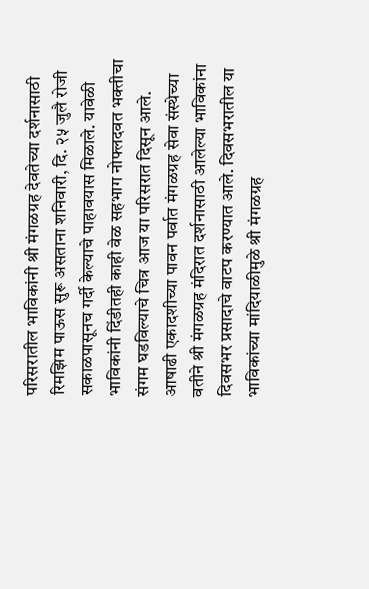परिसरातील भाविकांनी श्री मंगळग्रह देवतेच्या दर्शनासाठी रिमझिम पाऊस सुरू असताना शनिवारी, दि. २५ जुलै रोजी सकाळपासूनच गर्दी केल्याचे पाहावयास मिळाले. यावेळी भाविकांनी दिंडीतही काही वेळ सहभाग नोफ्लदवत भक्तीचा संगम घडविल्याचे चित्र आज या परिसरात दिसून आले. आषाढी एकादशीच्या पावन पर्वात मंगळग्रह सेवा संस्थेच्या वतीने श्री मंगळग्रह मंदिरात दर्शनासाठी आलेल्या भाविकांना दिवसभर प्रसादाचे वाटप करण्यात आले. दिवसभरातील या भाविकांच्या मांदियाळीमुळे श्री मंगळग्रह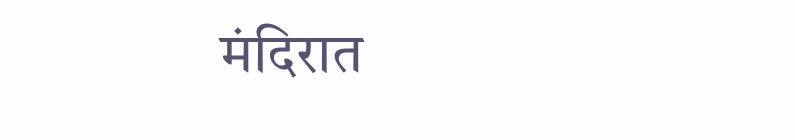मंदिरात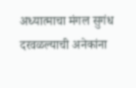अध्यात्माचा मंगल सुगंध दरवळल्याची अनेकांना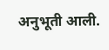अनुभूती आली.